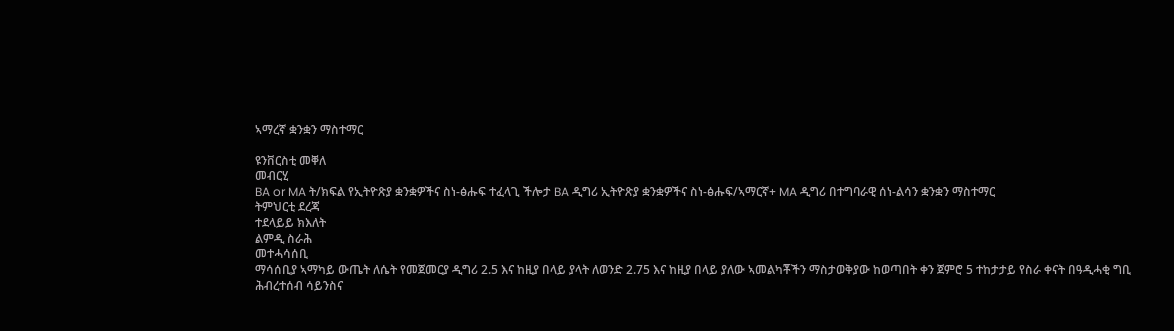ኣማረኛ ቋንቋን ማስተማር

ዩንቨርስቲ መቐለ
መብርሂ
BA or MA ት/ክፍል የኢትዮጽያ ቋንቋዎችና ስነ-ፅሑፍ ተፈላጊ ችሎታ BA ዲግሪ ኢትዮጽያ ቋንቋዎችና ስነ-ፅሑፍ/ኣማርኛ+ MA ዲግሪ በተግባራዊ ሰነ-ልሳን ቋንቋን ማስተማር
ትምህርቲ ደረጃ
ተደላይይ ክእለት
ልምዲ ስራሕ
መተሓሳሰቢ
ማሳሰቢያ ኣማካይ ውጤት ለሴት የመጀመርያ ዲግሪ 2.5 እና ከዚያ በላይ ያላት ለወንድ 2.75 እና ከዚያ በላይ ያለው ኣመልካቾችን ማስታወቅያው ከወጣበት ቀን ጀምሮ 5 ተከታታይ የስራ ቀናት በዓዲሓቂ ግቢ ሕብረተሰብ ሳይንስና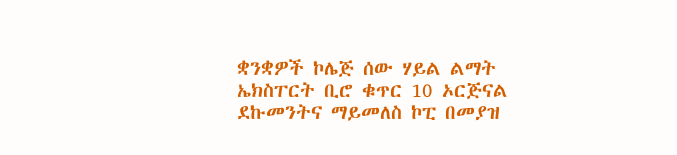ቋንቋዎች ኮሌጅ ሰው ሃይል ልማት ኤክስፐርት ቢሮ ቁጥር 10 ኦርጅናል ደኩመንትና ማይመለስ ኮፒ በመያዝ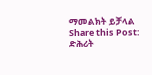ማመልክት ይቻላል
Share this Post:
ድሕሪት